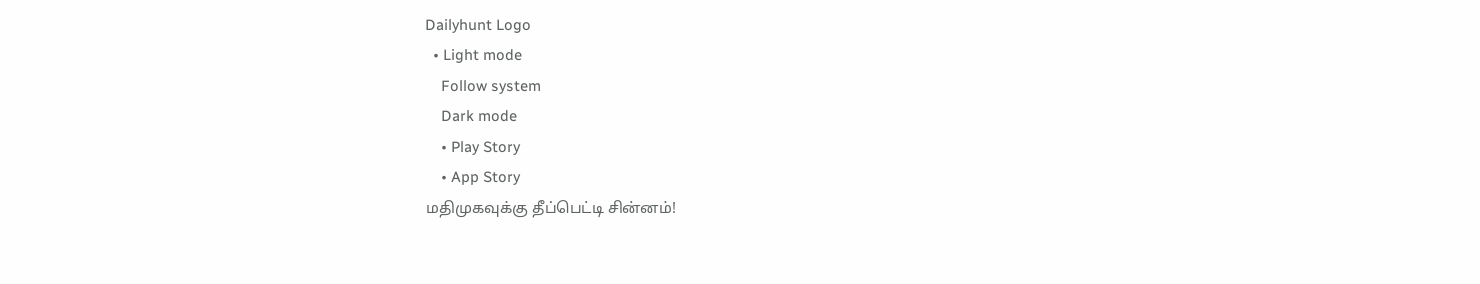Dailyhunt Logo
  • Light mode
    Follow system
    Dark mode
    • Play Story
    • App Story
மதிமுகவுக்கு தீப்பெட்டி சின்னம்!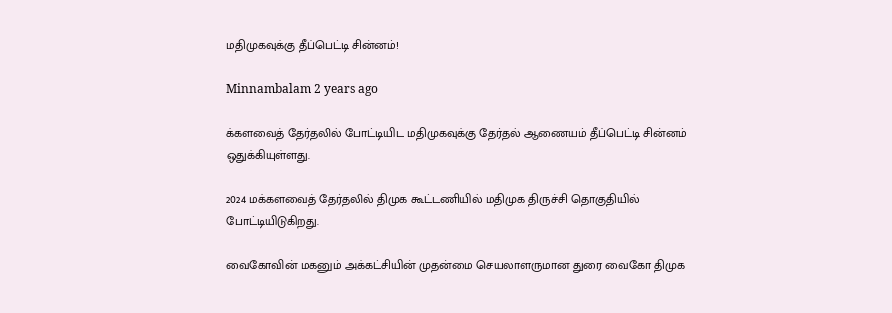மதிமுகவுக்கு தீப்பெட்டி சின்னம்!

Minnambalam 2 years ago

க்களவைத் தேர்தலில் போட்டியிட மதிமுகவுக்கு தேர்தல் ஆணையம் தீப்பெட்டி சின்னம் ஒதுக்கியுள்ளது.

2024 மக்களவைத் தேர்தலில் திமுக கூட்டணியில் மதிமுக திருச்சி தொகுதியில் போட்டியிடுகிறது.

வைகோவின் மகனும் அக்கட்சியின் முதன்மை செயலாளருமான துரை வைகோ திமுக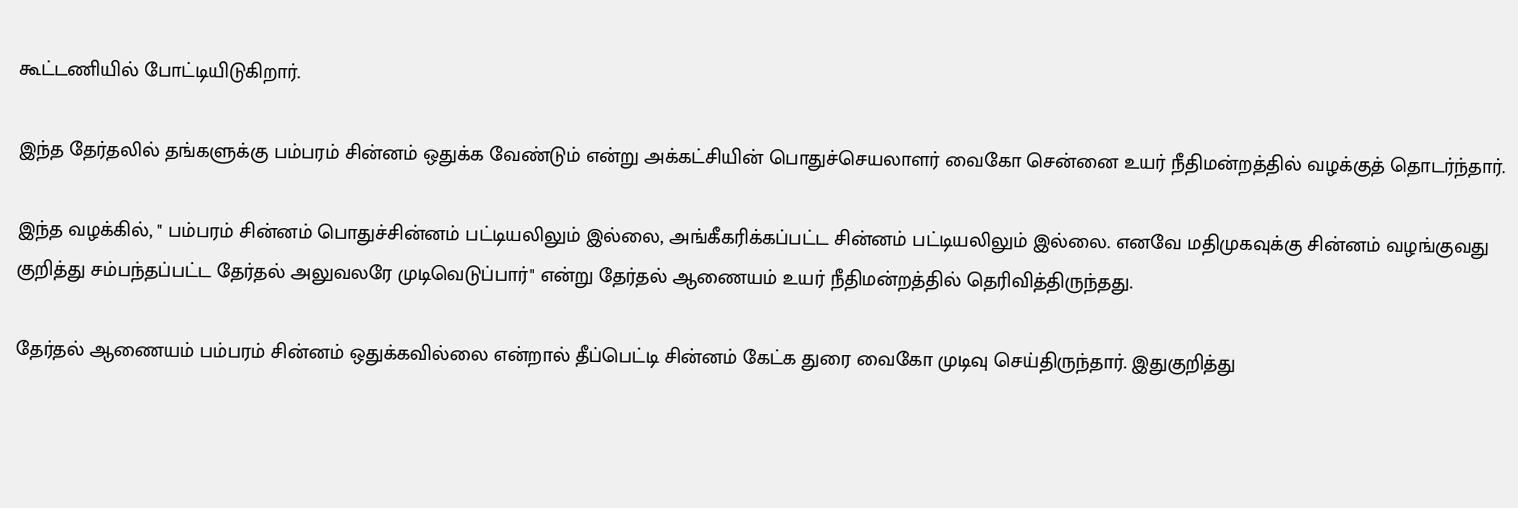கூட்டணியில் போட்டியிடுகிறார்.

இந்த தேர்தலில் தங்களுக்கு பம்பரம் சின்னம் ஒதுக்க வேண்டும் என்று அக்கட்சியின் பொதுச்செயலாளர் வைகோ சென்னை உயர் நீதிமன்றத்தில் வழக்குத் தொடர்ந்தார்.

இந்த வழக்கில், " பம்பரம் சின்னம் பொதுச்சின்னம் பட்டியலிலும் இல்லை, அங்கீகரிக்கப்பட்ட சின்னம் பட்டியலிலும் இல்லை. எனவே மதிமுகவுக்கு சின்னம் வழங்குவது குறித்து சம்பந்தப்பட்ட தேர்தல் அலுவலரே முடிவெடுப்பார்" என்று தேர்தல் ஆணையம் உயர் நீதிமன்றத்தில் தெரிவித்திருந்தது.

தேர்தல் ஆணையம் பம்பரம் சின்னம் ஒதுக்கவில்லை என்றால் தீப்பெட்டி சின்னம் கேட்க துரை வைகோ முடிவு செய்திருந்தார். இதுகுறித்து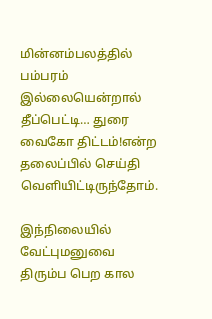மின்னம்பலத்தில் பம்பரம் இல்லையென்றால் தீப்பெட்டி… துரை வைகோ திட்டம்!என்ற தலைப்பில் செய்தி வெளியிட்டிருந்தோம்.

இந்நிலையில் வேட்புமனுவை திரும்ப பெற கால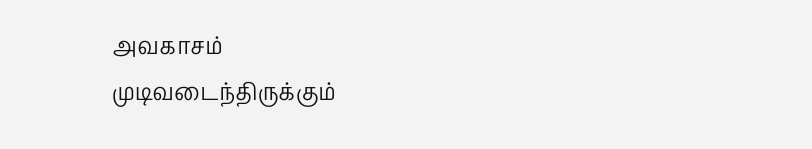அவகாசம் முடிவடைந்திருக்கும்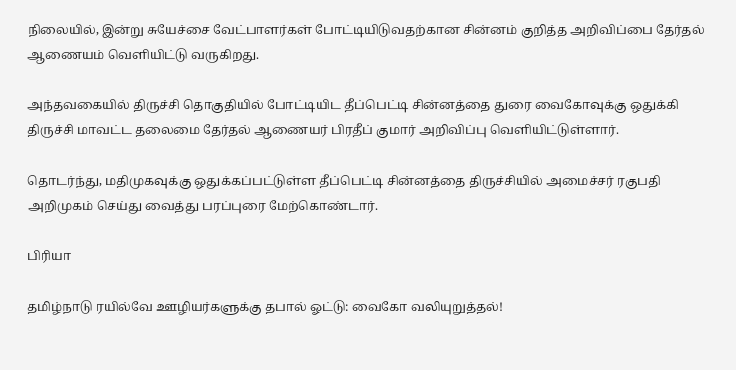நிலையில், இன்று சுயேச்சை வேட்பாளர்கள் போட்டியிடுவதற்கான சின்னம் குறித்த அறிவிப்பை தேர்தல் ஆணையம் வெளியிட்டு வருகிறது.

அந்தவகையில் திருச்சி தொகுதியில் போட்டியிட தீப்பெட்டி சின்னத்தை துரை வைகோவுக்கு ஒதுக்கி திருச்சி மாவட்ட தலைமை தேர்தல் ஆணையர் பிரதீப் குமார் அறிவிப்பு வெளியிட்டுள்ளார்.

தொடர்ந்து, மதிமுகவுக்கு ஒதுக்கப்பட்டுள்ள தீப்பெட்டி சின்னத்தை திருச்சியில் அமைச்சர் ரகுபதி அறிமுகம் செய்து வைத்து பரப்புரை மேற்கொண்டார்.

பிரியா

தமிழ்நாடு ரயில்வே ஊழியர்களுக்கு தபால் ஓட்டு: வைகோ வலியுறுத்தல்!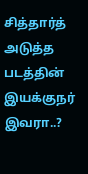சித்தார்த் அடுத்த படத்தின் இயக்குநர் இவரா..?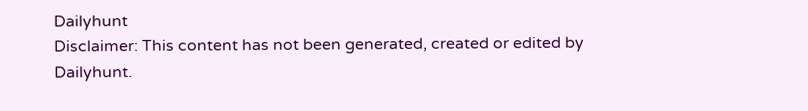Dailyhunt
Disclaimer: This content has not been generated, created or edited by Dailyhunt.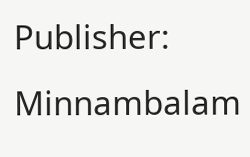Publisher: Minnambalam